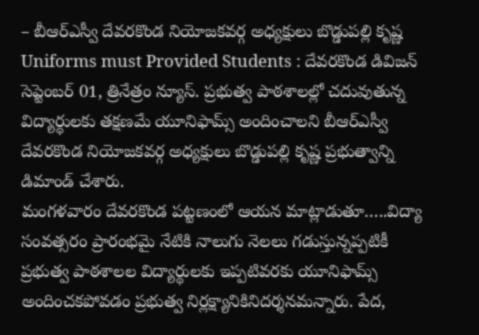– బీఆర్ఎస్వీ దేవరకొండ నియోజకవర్గ అధ్యక్షులు బొడ్డుపల్లి కృష్ణ
Uniforms must Provided Students : దేవరకొండ డివిజన్ సెప్టెంబర్ 01, త్రినేత్రం న్యూస్. ప్రభుత్వ పాఠశాలల్లో చదువుతున్న విద్యార్థులకు తక్షణమే యూనిఫామ్స్ అందించాలని బీఆర్ఎస్వీ దేవరకొండ నియోజకవర్గ అధ్యక్షులు బొడ్డుపల్లి కృష్ణ ప్రభుత్వాన్ని డిమాండ్ చేశారు.
మంగళవారం దేవరకొండ పట్టణంలో ఆయన మాట్లాడుతూ…..విద్యా సంవత్సరం ప్రారంభమై నేటికి నాలుగు నెలలు గడుస్తున్నప్పటికీ ప్రభుత్వ పాఠశాలల విద్యార్థులకు ఇప్పటివరకు యూనిఫామ్స్ అందించకపోవడం ప్రభుత్వ నిర్లక్ష్యానికినిదర్శనమన్నారు. పేద,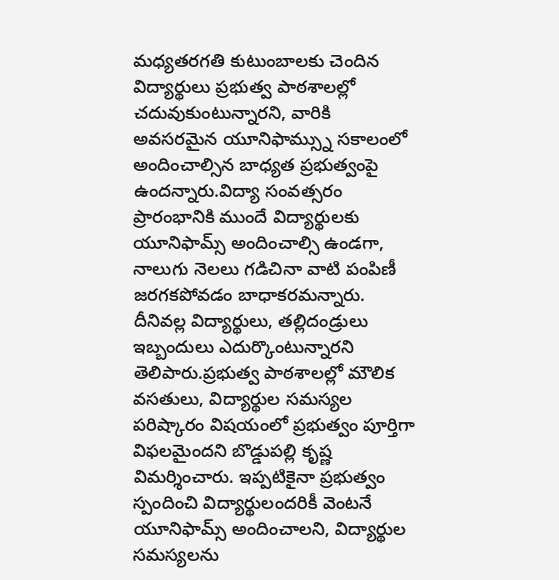మధ్యతరగతి కుటుంబాలకు చెందిన విద్యార్థులు ప్రభుత్వ పాఠశాలల్లో చదువుకుంటున్నారని, వారికి అవసరమైన యూనిఫామ్స్ను సకాలంలో అందించాల్సిన బాధ్యత ప్రభుత్వంపై ఉందన్నారు.విద్యా సంవత్సరం ప్రారంభానికి ముందే విద్యార్థులకు యూనిఫామ్స్ అందించాల్సి ఉండగా, నాలుగు నెలలు గడిచినా వాటి పంపిణీ జరగకపోవడం బాధాకరమన్నారు.
దీనివల్ల విద్యార్థులు, తల్లిదండ్రులు ఇబ్బందులు ఎదుర్కొంటున్నారని తెలిపారు.ప్రభుత్వ పాఠశాలల్లో మౌలిక వసతులు, విద్యార్థుల సమస్యల పరిష్కారం విషయంలో ప్రభుత్వం పూర్తిగా విఫలమైందని బొడ్డుపల్లి కృష్ణ విమర్శించారు. ఇప్పటికైనా ప్రభుత్వం స్పందించి విద్యార్థులందరికీ వెంటనే యూనిఫామ్స్ అందించాలని, విద్యార్థుల సమస్యలను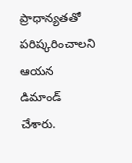ప్రాధాన్యతతో పరిష్కరించాలని ఆయన డిమాండ్ చేశారు.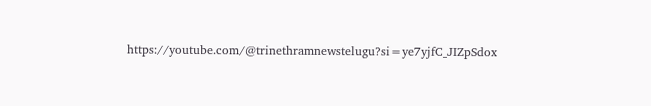https://youtube.com/@trinethramnewstelugu?si=ye7yjfC_JIZpSdox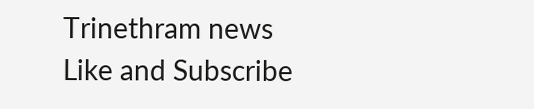Trinethram news
Like and Subscribe